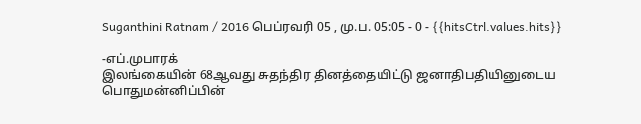Suganthini Ratnam / 2016 பெப்ரவரி 05 , மு.ப. 05:05 - 0 - {{hitsCtrl.values.hits}}

-எப்.முபாரக்
இலங்கையின் 68ஆவது சுதந்திர தினத்தையிட்டு ஜனாதிபதியினுடைய பொதுமன்னிப்பின்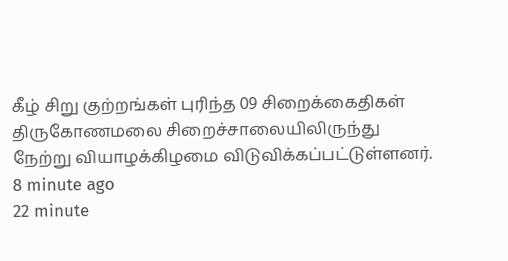கீழ் சிறு குற்றங்கள் புரிந்த 09 சிறைக்கைதிகள் திருகோணமலை சிறைச்சாலையிலிருந்து நேற்று வியாழக்கிழமை விடுவிக்கப்பட்டுள்ளனர்.
8 minute ago
22 minute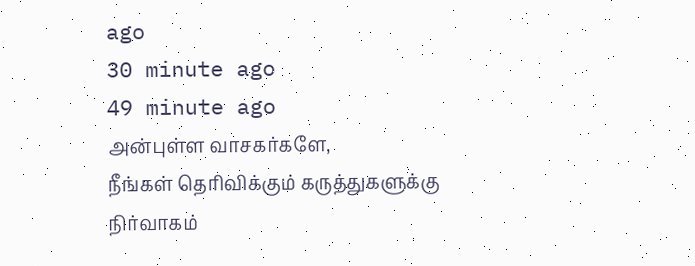ago
30 minute ago
49 minute ago
அன்புள்ள வாசகர்களே,
நீங்கள் தெரிவிக்கும் கருத்துகளுக்கு நிர்வாகம்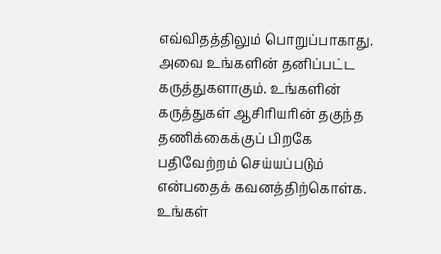எவ்விதத்திலும் பொறுப்பாகாது. அவை உங்களின் தனிப்பட்ட கருத்துகளாகும். உங்களின் கருத்துகள் ஆசிரியரின் தகுந்த தணிக்கைக்குப் பிறகே பதிவேற்றம் செய்யப்படும் என்பதைக் கவனத்திற்கொள்க. உங்கள்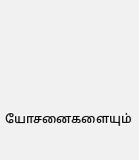யோசனைகளையும்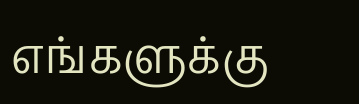எங்களுக்கு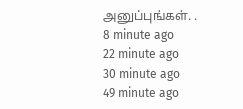அனுப்புங்கள். .
8 minute ago
22 minute ago
30 minute ago
49 minute ago